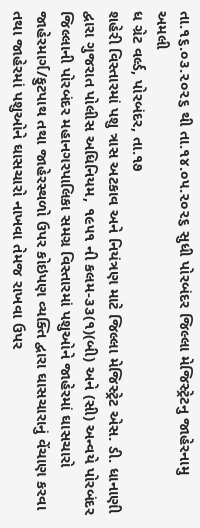તા.૧૬.૦૩.૨૦૨૬ થી તા.૧૪.૦૫.૨૦૨૬ સુધી પોરબંદર જિલ્લા મેજિસ્ટ્રેટનુ જાહેરનામુ અમલી
ધ ગ્રેટ વર્લ્ડ, પોરબંદર, તા.૧૭
શહેરી વિસ્તારમાં પશુ ત્રાસ અટકાવ અને નિયંત્રણ માટે જિલ્લા મેજિસ્ટ્રેટ એસ. ડી. ધાનાણી દ્વારા ગુજરાત પોલીસ અધિનિયમ, ૧૯૫૧ ની કલમ-૩૩(૧)(બી) અને (સી) અન્વયે પોરબંદર જિલ્લાની પોરબંદર મહાનગરપાલિકા સમગ્ર વિસ્તારમાં પશુઓને જાહેરમાં ઘાસચારો જાહેરમાર્ગ/ફુટપાથ તથા જાહેરસ્થળો ઉપર કોઇપણ વ્યક્તિ દ્વારા ઘાસચારાનું વેંચાણ કરવા તથા જાહેરમાં પશુઓને ઘાસચારો નાખવા તેમજ રાખવા ઉપર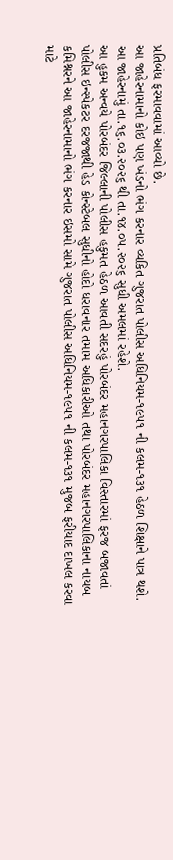પ્રતિબંધ ફરમાવવામાં આવ્યો છે.
આ જાહેરનામાનો કોઇ પણ ખંડનો ભંગ કરનાર વ્યકિત ગુજરાત પોલીસ અધિનિયમ-૧૯૫૧ ની કલમ-૧૩૧ હેઠળ શિક્ષાને પાત્ર થશે. આ જાહેરનામું તા.૧૬.૦૩.૨૦૨૬ થી તા.૧૪.૦૫.૨૦૨૬ સુધી અમલમાં રહેશે.
આ હુકમ અન્વયે પોરબંદર જિલ્લાની પોલીસ હકુમત હેઠળ આવતી સદરહું પોરબંદર મહાનગરપાલિકા વિસ્તારમાં ફરજ બજાવતાં પોલીસ ઇન્સ્પેકટર દરજજાથી હેડ કોન્સ્ટેબલ સુધીનો હોદો ધરાવનાર તમામ અધિકારીઓ તથા પોરબંદર મહાનગરપાલિકાના નાયબ કમિશ્નરને આ જાહેરનામાનો ભંગ કરનાર ઇસમો સામે ગુજરાત પોલીસ અધિનિયમ-૧૯૫૧ ની કલમ-૧૩૧ મુજબ ફરીયાદ દાખલ કરવા માટે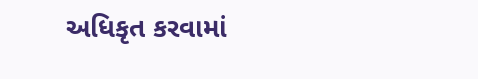અધિકૃત કરવામાં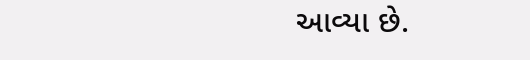આવ્યા છે.